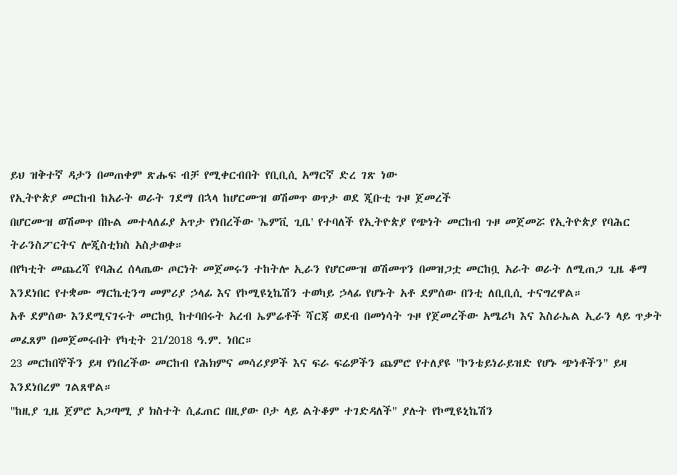ይህ ዝቅተኛ ዳታን በመጠቀም ጽሑፍ ብቻ የሚቀርብበት የቢቢሲ አማርኛ ድረ ገጽ ነው
የኢትዮጵያ መርከብ ከአራት ወራት ገደማ በኋላ ከሆርሙዝ ወሽመጥ ወጥታ ወደ ጂቡቲ ጉዞ ጀመረች
በሆርሙዝ ወሽመጥ በኩል መተላለፊያ አጥታ የነበረችው 'ኤምቪ ጊቤ' የተባለች የኢትዮጵያ የጭነት መርከብ ጉዞ መጀመሯ የኢትዮጵያ የባሕር ትራንስፖርትና ሎጂስቲክስ አስታወቀ።
በየካቲት መጨረሻ የባሕረ ሰላጤው ጦርነት መጀመሩን ተከትሎ ኢራን የሆርሙዝ ወሽመጥን በመዝጋቷ መርከቧ አራት ወራት ለሚጠጋ ጊዜ ቆማ እንደነበር የተቋሙ ማርኬቲንግ መምሪያ ኃላፊ እና የኮሚዩኒኬሽን ተወካይ ኃላፊ የሆኑት አቶ ደምሰው በንቲ ለቢቢሲ ተናግረዋል።
አቶ ደምሰው እንደሚናገሩት መርከቧ ከተባበሩት አረብ ኤምሬቶች ሻርጃ ወደብ በመነሳት ጉዞ የጀመረችው አሜሪካ እና እስራኤል ኢራን ላይ ጥቃት መፈጸም በመጀመሩበት የካቲት 21/2018 ዓ.ም. ነበር።
23 መርከበኞችን ይዛ የነበረችው መርከብ የሕክምና መሳሪያዎች እና ፍራ ፍሬዎችን ጨምሮ የተለያዩ "ኮንቴይነራይዝድ የሆኑ ጭነቶችን" ይዛ እንደነበረም ገልጸዋል።
"ከዚያ ጊዜ ጀምሮ አጋጣሚ ያ ክስተት ሲፈጠር በዚያው ቦታ ላይ ልትቆም ተገድዳለች" ያሉት የኮሚዩኒኬሽን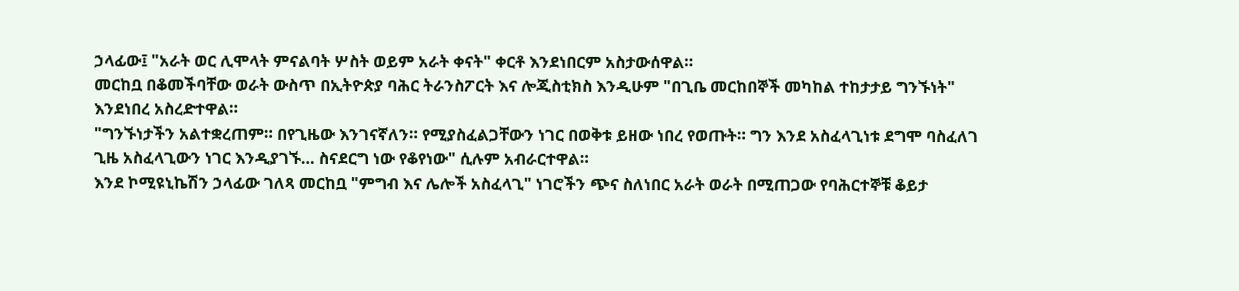ኃላፊው፤ "አራት ወር ሊሞላት ምናልባት ሦስት ወይም አራት ቀናት" ቀርቶ እንደነበርም አስታውሰዋል።
መርከቧ በቆመችባቸው ወራት ውስጥ በኢትዮጵያ ባሕር ትራንስፖርት እና ሎጂስቲክስ እንዲሁም "በጊቤ መርከበኞች መካከል ተከታታይ ግንኙነት" እንደነበረ አስረድተዋል።
"ግንኙነታችን አልተቋረጠም። በየጊዜው እንገናኛለን። የሚያስፈልጋቸውን ነገር በወቅቱ ይዘው ነበረ የወጡት። ግን እንደ አስፈላጊነቱ ደግሞ ባስፈለገ ጊዜ አስፈላጊውን ነገር እንዲያገኙ… ስናደርግ ነው የቆየነው" ሲሉም አብራርተዋል።
እንደ ኮሚዩኒኬሽን ኃላፊው ገለጻ መርከቧ "ምግብ እና ሌሎች አስፈላጊ" ነገሮችን ጭና ስለነበር አራት ወራት በሚጠጋው የባሕርተኞቹ ቆይታ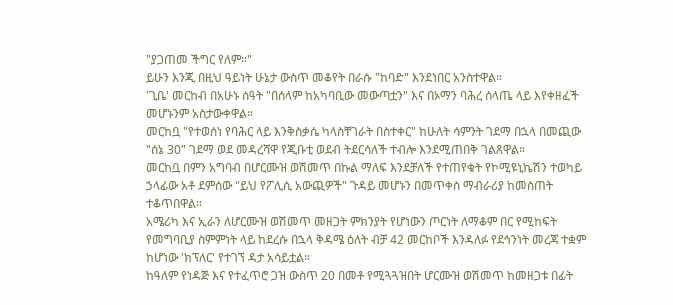"ያጋጠመ ችግር የለም።"
ይሁን እንጂ በዚህ ዓይነት ሁኔታ ውስጥ መቆየት በራሱ "ከባድ" እንደነበር አንስተዋል።
'ጊቤ' መርከብ በአሁኑ ሰዓት "በሰላም ከአካባቢው መውጣቷን" እና በኦማን ባሕረ ሰላጤ ላይ እየቀዘፈች መሆኑንም አስታውቀዋል።
መርከቧ "የተወሰነ የባሕር ላይ እንቅስቃሴ ካላስቸገራት በስተቀር" ከሁለት ሳምንት ገደማ በኋላ በመጪው "ሰኔ 30" ገደማ ወደ መዳረሻዋ የጂቡቲ ወደብ ትደርሳለች ተብሎ እንደሚጠበቅ ገልጸዋል።
መርከቧ በምን አግባብ በሆርሙዝ ወሽመጥ በኩል ማለፍ እንደቻለች የተጠየቁት የኮሚዩኒኬሽን ተወካይ ኃላፊው አቶ ደምሰው "ይህ የፖሊሲ አውጪዎች" ጉዳይ መሆኑን በመጥቀስ ማብራሪያ ከመስጠት ተቆጥበዋል።
አሜሪካ እና ኢራን ለሆርሙዝ ወሽመጥ መዘጋት ምክንያት የሆነውን ጦርነት ለማቆም በር የሚከፍት የመግባቢያ ስምምነት ላይ ከደረሱ በኋላ ቅዳሜ ዕለት ብቻ 42 መርከቦች እንዳለፉ የደኅንነት መረጃ ተቋም ከሆነው 'ክፕለር' የተገኘ ዳታ አሳይቷል።
ከዓለም የነዳጅ እና የተፈጥሮ ጋዝ ውስጥ 20 በመቶ የሚጓጓዝበት ሆርሙዝ ወሽመጥ ከመዘጋቱ በፊት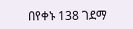በየቀኑ 138 ገደማ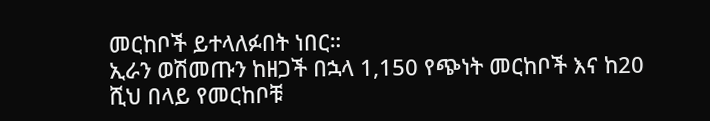መርከቦች ይተላለፉበት ነበር።
ኢራን ወሽመጡን ከዘጋች በኋላ 1,150 የጭነት መርከቦች እና ከ20 ሺህ በላይ የመርከቦቹ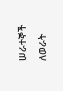ሠራተኞች ለወራት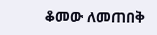ቆመው ለመጠበቅ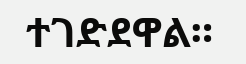ተገድደዋል።